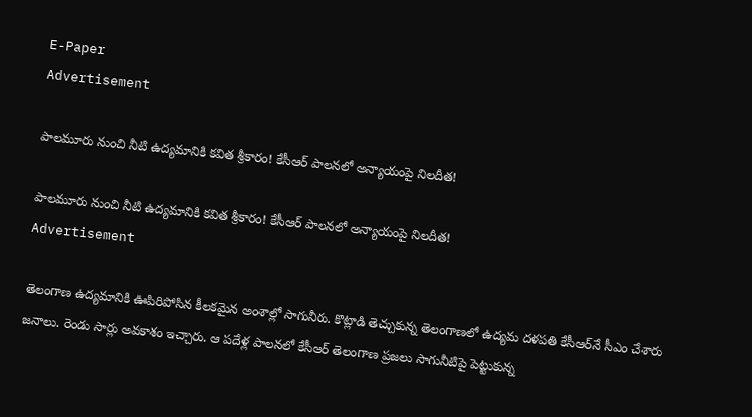E-Paper
Advertisement

పాల‌మూరు నుంచి నీటి ఉద్య‌మానికి క‌విత శ్రీ‌కారం! కేసీఆర్ పాల‌న‌లో అన్యాయంపై నిల‌దీత‌!

పాల‌మూరు నుంచి నీటి ఉద్య‌మానికి క‌విత శ్రీ‌కారం! కేసీఆర్ పాల‌న‌లో అన్యాయంపై నిల‌దీత‌!
Advertisement

తెలంగాణ ఉద్య‌మానికి ఊపిరిపోసిన కీల‌క‌మైన అంశాల్లో సాగునీరు. కొట్లాడి తెచ్చుకున్న తెలంగాణ‌లో ఉద్య‌మ ద‌ళ‌పతి కేసీఆర్‌నే సీఎం చేశారు జ‌నాలు. రెండు సార్లు అవ‌కాశం ఇచ్చారు. ఆ ప‌దేళ్ల పాల‌న‌లో కేసీఆర్ తెలంగాణ ప్ర‌జ‌లు సాగునీటిపై పెట్టుకున్న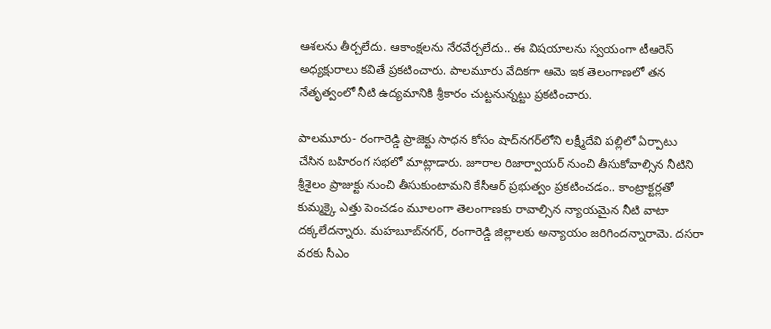ఆశ‌ల‌ను తీర్చ‌లేదు. ఆకాంక్ష‌ల‌ను నేర‌వేర్చ‌లేదు.. ఈ విష‌యాల‌ను స్వ‌యంగా టీఆరెస్ అధ్య‌క్షురాలు క‌వితే ప్ర‌క‌టించారు. పాల‌మూరు వేదిక‌గా ఆమె ఇక తెలంగాణ‌లో త‌న నేతృత్వంలో నీటి ఉద్య‌మానికి శ్రీ‌కారం చుట్ట‌నున్న‌ట్టు ప్ర‌క‌టించారు.

పాల‌మూరు- రంగారెడ్డి ప్రాజెక్టు సాధ‌న కోసం షాద్‌న‌గ‌ర్‌లోని ల‌క్ష్మీదేవి ప‌ల్లిలో ఏర్పాటు చేసిన బ‌హిరంగ స‌భ‌లో మాట్లాడారు. జూరాల రిజార్వాయ‌ర్ నుంచి తీసుకోవాల్సిన నీటిని శ్రీ‌శైలం ప్రాజుక్టు నుంచి తీసుకుంటామ‌ని కేసీఆర్ ప్ర‌భుత్వం ప్ర‌క‌టించ‌డం.. కాంట్రాక్ట‌ర్ల‌తో కుమ్మ‌క్కై ఎత్తు పెంచ‌డం మూలంగా తెలంగాణ‌కు రావాల్సిన న్యాయ‌మైన నీటి వాటా ద‌క్క‌లేద‌న్నారు. మ‌హబూబ్‌న‌గ‌ర్‌, రంగారెడ్డి జిల్లాల‌కు అన్యాయం జ‌రిగింద‌న్నారామె. ద‌స‌రా వ‌ర‌కు సీఎం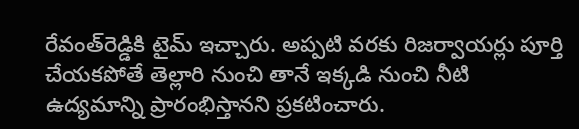రేవంత్‌రెడ్డికి టైమ్ ఇచ్చారు. అప్ప‌టి వ‌ర‌కు రిజ‌ర్వాయ‌ర్లు పూర్తి చేయ‌క‌పోతే తెల్లారి నుంచి తానే ఇక్క‌డి నుంచి నీటి ఉద్య‌మాన్ని ప్రారంభిస్తాన‌ని ప్ర‌క‌టించారు.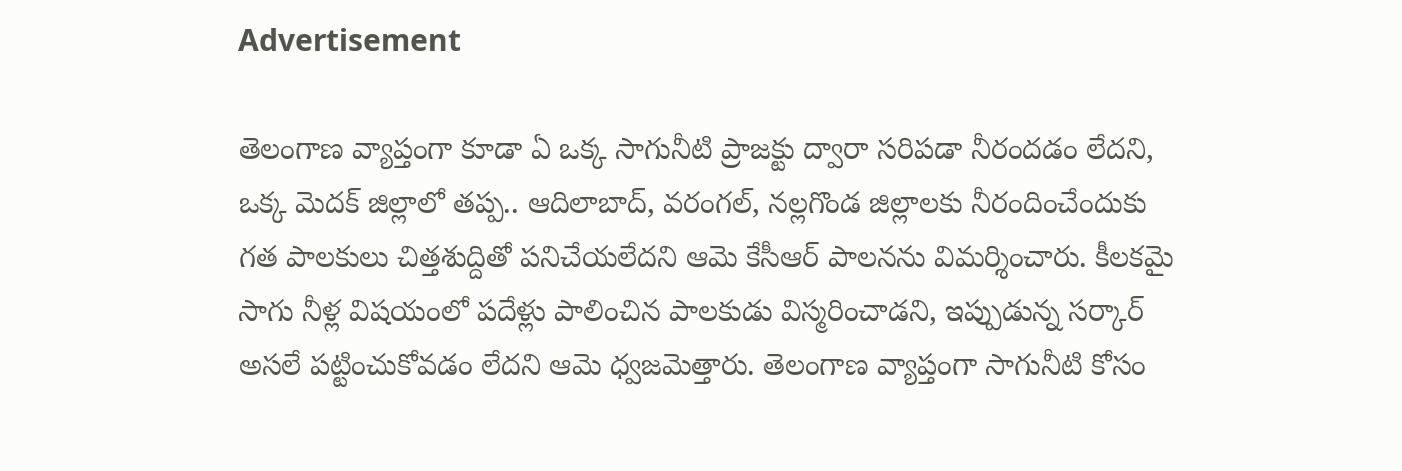Advertisement

తెలంగాణ వ్యాప్తంగా కూడా ఏ ఒక్క సాగునీటి ప్రాజ‌క్టు ద్వారా స‌రిప‌డా నీరంద‌డం లేద‌ని, ఒక్క మెద‌క్ జిల్లాలో త‌ప్ప‌.. ఆదిలాబాద్‌, వరంగ‌ల్‌, న‌ల్ల‌గొండ జిల్లాల‌కు నీరందించేందుకు గ‌త పాల‌కులు చిత్త‌శుద్దితో ప‌నిచేయలేద‌ని ఆమె కేసీఆర్ పాల‌న‌ను విమ‌ర్శించారు. కీల‌క‌మై సాగు నీళ్ల విష‌యంలో ప‌దేళ్లు పాలించిన పాల‌కుడు విస్మ‌రించాడ‌ని, ఇప్పుడున్న స‌ర్కార్ అస‌లే ప‌ట్టించుకోవ‌డం లేద‌ని ఆమె ధ్వ‌జ‌మెత్తారు. తెలంగాణ వ్యాప్తంగా సాగునీటి కోసం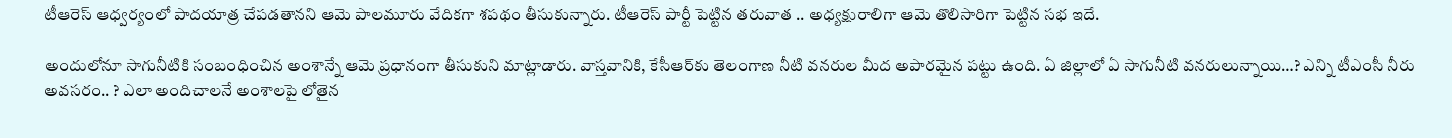టీఆరెస్ ఆధ్వ‌ర్యంలో పాద‌యాత్ర చేప‌డ‌తాన‌ని ఆమె పాల‌మూరు వేదిక‌గా శ‌ప‌థం తీసుకున్నారు. టీఆరెస్ పార్టీ పెట్టిన త‌రువాత .. అధ్య‌క్షురాలిగా ఆమె తొలిసారిగా పెట్టిన స‌భ ఇదే.

అందులోనూ సాగునీటికి సంబంధించిన అంశాన్నే ఆమె ప్ర‌ధానంగా తీసుకుని మాట్లాడారు. వాస్త‌వానికి, కేసీఆర్‌కు తెలంగాణ నీటి వ‌న‌రుల మీద అపార‌మైన ప‌ట్టు ఉంది. ఏ జిల్లాలో ఏ సాగునీటి వ‌న‌రులున్నాయి…? ఎన్ని టీఎంసీ నీరు అవ‌స‌రం.. ? ఎలా అందిచాల‌నే అంశాల‌పై లోతైన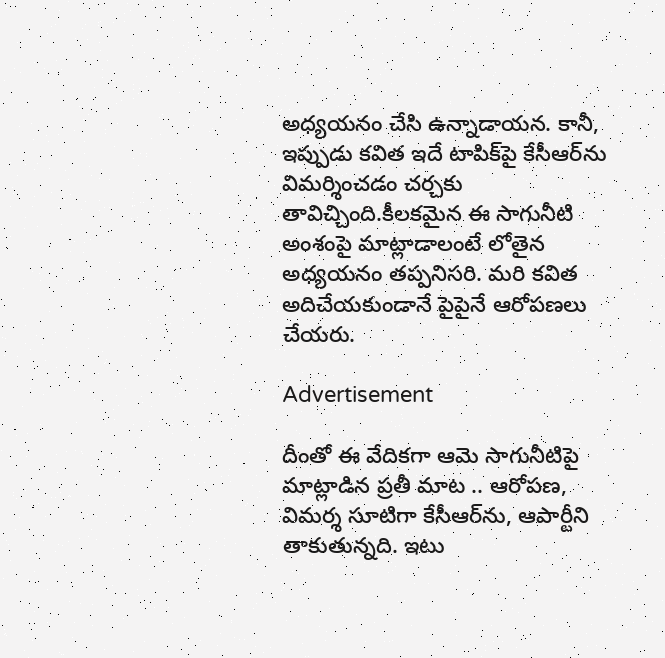అధ్య‌య‌నం చేసి ఉన్నాడాయ‌న‌. కానీ, ఇప్పుడు క‌విత ఇదే టాపిక్‌పై కేసీఆర్‌ను విమ‌ర్శించ‌డం చ‌ర్చ‌కు తావిచ్చింది.కీల‌క‌మైన ఈ సాగునీటి అంశంపై మాట్లాడాలంటే లోతైన అధ్య‌య‌నం త‌ప్ప‌నిస‌రి. మ‌రి క‌విత అదిచేయ‌కుండానే పైపైనే ఆరోప‌ణ‌లు చేయ‌రు.

Advertisement

దీంతో ఈ వేదిక‌గా ఆమె సాగునీటిపై మాట్లాడిన ప్ర‌తీ మాట .. ఆరోప‌ణ‌, విమర్శ సూటిగా కేసీఆర్‌ను, ఆపార్టీని తాకుతున్న‌ది. ఇటు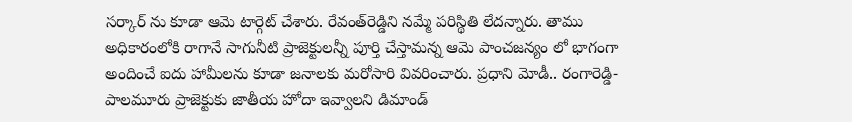స‌ర్కార్ ను కూడా ఆమె టార్గెట్ చేశారు. రేవంత్‌రెడ్డిని న‌మ్మే ప‌రిస్థితి లేద‌న్నారు. తాము అధికారంలోకి రాగానే సాగునీటి ప్రాజెక్టుల‌న్నీ పూర్తి చేస్తామ‌న్న ఆమె పాంచ‌జ‌న్యం లో భాగంగా అందించే ఐదు హామీల‌ను కూడా జ‌నాల‌కు మ‌రోసారి వివ‌రించారు. ప్ర‌ధాని మోడీ.. రంగారెడ్డి- పాల‌మూరు ప్రాజెక్టుకు జాతీయ హోదా ఇవ్వాల‌ని డిమాండ్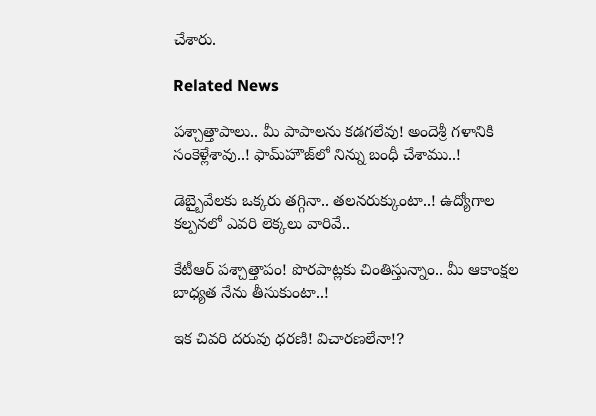చేశారు.

Related News

ప‌శ్చాత్తాపాలు.. మీ పాపాల‌ను క‌డ‌గ‌లేవు! అందెశ్రీ గ‌ళానికి సంకెళ్లేశావు..! ఫామ్‌హౌజ్‌లో నిన్ను బంధీ చేశాము..!

డెబ్బైవేల‌కు ఒక్క‌రు త‌గ్గినా.. త‌ల‌న‌రుక్కుంటా..! ఉద్యోగాల క‌ల్ప‌న‌లో ఎవ‌రి లెక్క‌లు వారివే..

కేటీఆర్ ప‌శ్చాత్తాపం! పొరపాట్ల‌కు చింతిస్తున్నాం.. మీ ఆకాంక్ష‌ల బాధ్య‌త నేను తీసుకుంటా..!

ఇక చివరి దరువు ధరణి! విచారణలేనా!?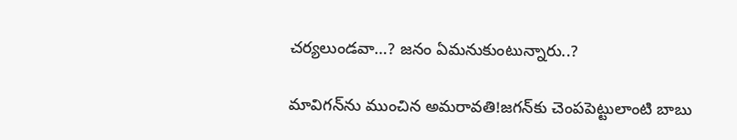చర్యలుండవా…? జ‌నం ఏమ‌నుకుంటున్నారు..?

మావిగ‌న్‌ను ముంచిన అమ‌రావ‌తి!జ‌గ‌న్‌కు చెంప‌పెట్టులాంటి బాబు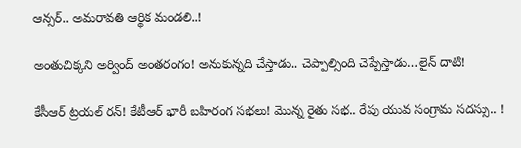ఆన్స‌ర్.. అమ‌రావ‌తి ఆర్థిక మండ‌లి..!

అంతుచిక్క‌ని అర్వింద్ అంతరంగం! అనుకున్న‌ది చేస్తాడు.. చెప్పాల్సింది చెప్పేస్తాడు…లైన్ దాటి!

కేసీఆర్ ట్ర‌య‌ల్ ర‌న్‌! కేటీఆర్‌ భారీ బ‌హిరంగ స‌భ‌లు! మొన్న రైతు స‌భ‌.. రేపు యువ సంగ్రామ స‌ద‌స్సు.. !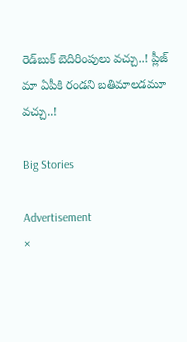రెడ్‌బుక్ బెదిరింపులు వ‌చ్చు..! ప్లీజ్ మా ఏపీకి రండని బ‌తిమాల‌డ‌మూ వ‌చ్చు..!

Big Stories

Advertisement
×